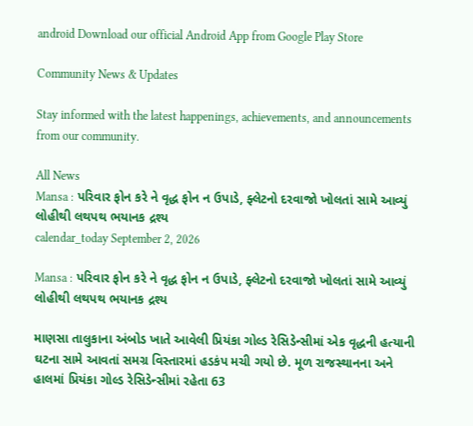android Download our official Android App from Google Play Store

Community News & Updates

Stay informed with the latest happenings, achievements, and announcements from our community.

All News
Mansa : પરિવાર ફોન કરે ને વૃદ્ધ ફોન ન ઉપાડે, ફ્લેટનો દરવાજો ખોલતાં સામે આવ્યું લોહીથી લથપથ ભયાનક દ્રશ્ય
calendar_today September 2, 2026

Mansa : પરિવાર ફોન કરે ને વૃદ્ધ ફોન ન ઉપાડે, ફ્લેટનો દરવાજો ખોલતાં સામે આવ્યું લોહીથી લથપથ ભયાનક દ્રશ્ય

માણસા તાલુકાના અંબોડ ખાતે આવેલી પ્રિયંકા ગોલ્ડ રેસિડેન્સીમાં એક વૃદ્ધની હત્યાની ઘટના સામે આવતાં સમગ્ર વિસ્તારમાં હડકંપ મચી ગયો છે. મૂળ રાજસ્થાનના અને હાલમાં પ્રિયંકા ગોલ્ડ રેસિડેન્સીમાં રહેતા 63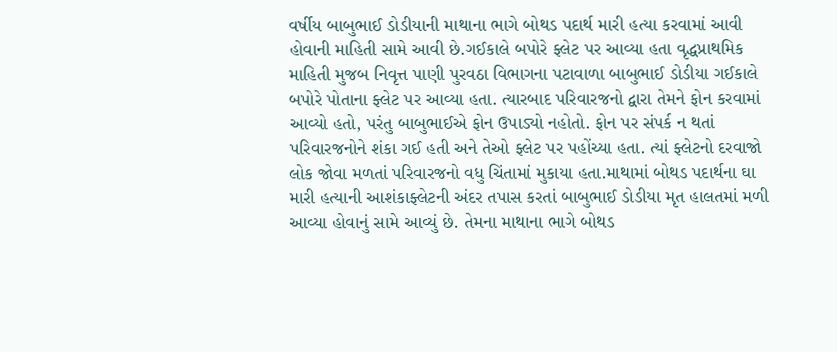વર્ષીય બાબુભાઈ ડોડીયાની માથાના ભાગે બોથડ પદાર્થ મારી હત્યા કરવામાં આવી હોવાની માહિતી સામે આવી છે.ગઈકાલે બપોરે ફ્લેટ પર આવ્યા હતા વૃદ્ધપ્રાથમિક માહિતી મુજબ નિવૃત્ત પાણી પુરવઠા વિભાગના પટાવાળા બાબુભાઈ ડોડીયા ગઈકાલે બપોરે પોતાના ફ્લેટ પર આવ્યા હતા. ત્યારબાદ પરિવારજનો દ્વારા તેમને ફોન કરવામાં આવ્યો હતો, પરંતુ બાબુભાઈએ ફોન ઉપાડ્યો નહોતો. ફોન પર સંપર્ક ન થતાં પરિવારજનોને શંકા ગઈ હતી અને તેઓ ફ્લેટ પર પહોંચ્યા હતા. ત્યાં ફ્લેટનો દરવાજો લોક જોવા મળતાં પરિવારજનો વધુ ચિંતામાં મુકાયા હતા.માથામાં બોથડ પદાર્થના ઘા મારી હત્યાની આશંકાફ્લેટની અંદર તપાસ કરતાં બાબુભાઈ ડોડીયા મૃત હાલતમાં મળી આવ્યા હોવાનું સામે આવ્યું છે. તેમના માથાના ભાગે બોથડ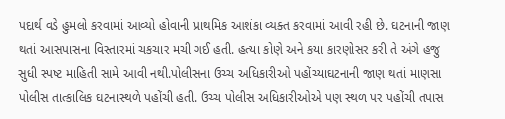પદાર્થ વડે હુમલો કરવામાં આવ્યો હોવાની પ્રાથમિક આશંકા વ્યક્ત કરવામાં આવી રહી છે. ઘટનાની જાણ થતાં આસપાસના વિસ્તારમાં ચકચાર મચી ગઈ હતી. હત્યા કોણે અને કયા કારણોસર કરી તે અંગે હજુ સુધી સ્પષ્ટ માહિતી સામે આવી નથી.પોલીસના ઉચ્ચ અધિકારીઓ પહોંચ્યાઘટનાની જાણ થતાં માણસા પોલીસ તાત્કાલિક ઘટનાસ્થળે પહોંચી હતી. ઉચ્ચ પોલીસ અધિકારીઓએ પણ સ્થળ પર પહોંચી તપાસ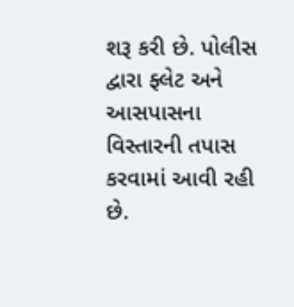શરૂ કરી છે. પોલીસ દ્વારા ફ્લેટ અને આસપાસના વિસ્તારની તપાસ કરવામાં આવી રહી છે.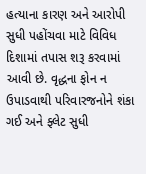હત્યાના કારણ અને આરોપી સુધી પહોંચવા માટે વિવિધ દિશામાં તપાસ શરૂ કરવામાં આવી છે. વૃદ્ધના ફોન ન ઉપાડવાથી પરિવારજનોને શંકા ગઈ અને ફ્લેટ સુધી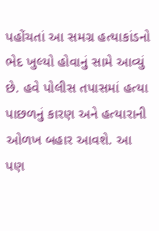પહોંચતાં આ સમગ્ર હત્યાકાંડનો ભેદ ખુલ્યો હોવાનું સામે આવ્યું છે. હવે પોલીસ તપાસમાં હત્યા પાછળનું કારણ અને હત્યારાની ઓળખ બહાર આવશે. આ પણ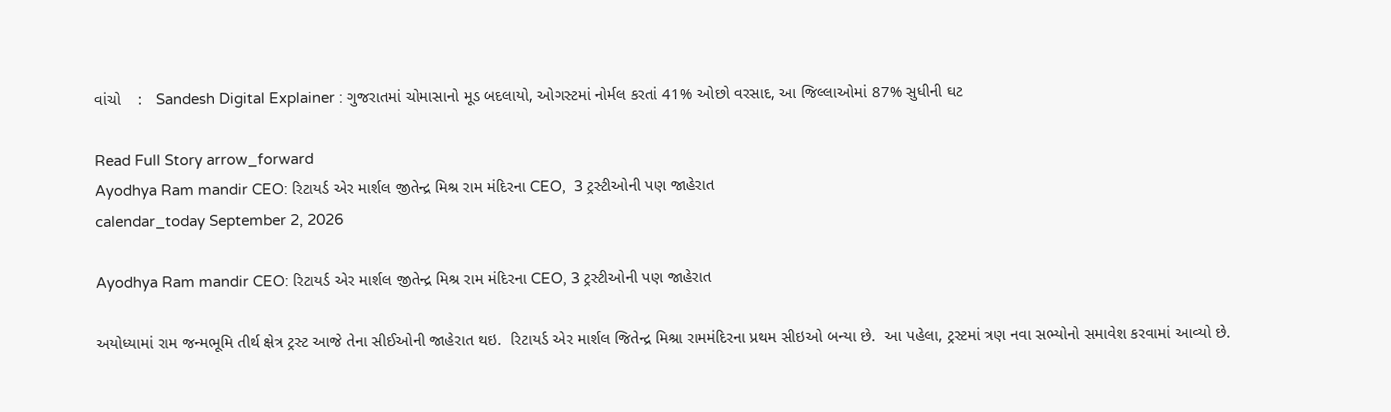વાંચો    :   Sandesh Digital Explainer : ગુજરાતમાં ચોમાસાનો મૂડ બદલાયો, ઓગસ્ટમાં નોર્મલ કરતાં 41% ઓછો વરસાદ, આ જિલ્લાઓમાં 87% સુધીની ઘટ

Read Full Story arrow_forward
Ayodhya Ram mandir CEO: રિટાયર્ડ એર માર્શલ જીતેન્દ્ર મિશ્ર રામ મંદિરના CEO,  3 ટ્રસ્ટીઓની પણ જાહેરાત
calendar_today September 2, 2026

Ayodhya Ram mandir CEO: રિટાયર્ડ એર માર્શલ જીતેન્દ્ર મિશ્ર રામ મંદિરના CEO, 3 ટ્રસ્ટીઓની પણ જાહેરાત

અયોધ્યામાં રામ જન્મભૂમિ તીર્થ ક્ષેત્ર ટ્રસ્ટ આજે તેના સીઈઓની જાહેરાત થઇ.  રિટાયર્ડ એર માર્શલ જિતેન્દ્ર મિશ્રા રામમંદિરના પ્રથમ સીઇઓ બન્યા છે.  આ પહેલા, ટ્રસ્ટમાં ત્રણ નવા સભ્યોનો સમાવેશ કરવામાં આવ્યો છે.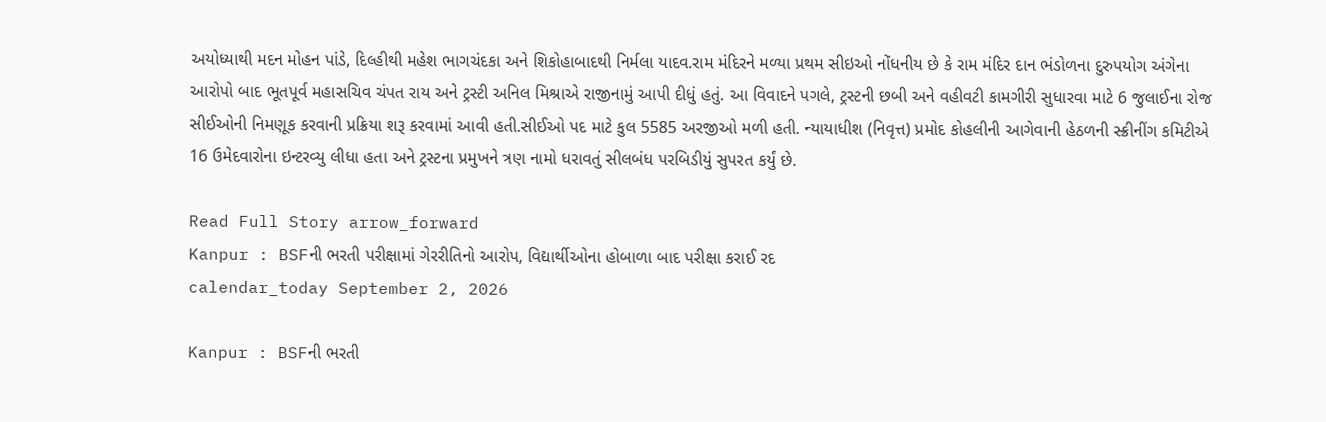અયોધ્યાથી મદન મોહન પાંડે, દિલ્હીથી મહેશ ભાગચંદકા અને શિકોહાબાદથી નિર્મલા યાદવ.રામ મંદિરને મળ્યા પ્રથમ સીઇઓ નોંધનીય છે કે રામ મંદિર દાન ભંડોળના દુરુપયોગ અંગેના આરોપો બાદ ભૂતપૂર્વ મહાસચિવ ચંપત રાય અને ટ્રસ્ટી અનિલ મિશ્રાએ રાજીનામું આપી દીધું હતું. આ વિવાદને પગલે, ટ્રસ્ટની છબી અને વહીવટી કામગીરી સુધારવા માટે 6 જુલાઈના રોજ સીઈઓની નિમણૂક કરવાની પ્રક્રિયા શરૂ કરવામાં આવી હતી.સીઈઓ પદ માટે કુલ 5585 અરજીઓ મળી હતી. ન્યાયાધીશ (નિવૃત્ત) પ્રમોદ કોહલીની આગેવાની હેઠળની સ્ક્રીનીંગ કમિટીએ 16 ઉમેદવારોના ઇન્ટરવ્યુ લીધા હતા અને ટ્રસ્ટના પ્રમુખને ત્રણ નામો ધરાવતું સીલબંધ પરબિડીયું સુપરત કર્યું છે.

Read Full Story arrow_forward
Kanpur : BSFની ભરતી પરીક્ષામાં ગેરરીતિનો આરોપ, વિદ્યાર્થીઓના હોબાળા બાદ પરીક્ષા કરાઈ રદ
calendar_today September 2, 2026

Kanpur : BSFની ભરતી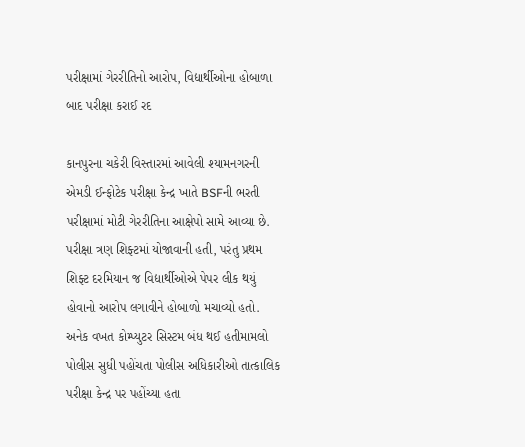પરીક્ષામાં ગેરરીતિનો આરોપ, વિદ્યાર્થીઓના હોબાળા બાદ પરીક્ષા કરાઈ રદ

કાનપુરના ચકેરી વિસ્તારમાં આવેલી શ્યામનગરની એમડી ઈન્ફોટેક પરીક્ષા કેન્દ્ર ખાતે BSFની ભરતી પરીક્ષામાં મોટી ગેરરીતિના આક્ષેપો સામે આવ્યા છે. પરીક્ષા ત્રણ શિફ્ટમાં યોજાવાની હતી, પરંતુ પ્રથમ શિફ્ટ દરમિયાન જ વિદ્યાર્થીઓએ પેપર લીક થયું હોવાનો આરોપ લગાવીને હોબાળો મચાવ્યો હતો. અનેક વખત કોમ્પ્યુટર સિસ્ટમ બંધ થઈ હતીમામલો પોલીસ સુધી પહોંચતા પોલીસ અધિકારીઓ તાત્કાલિક પરીક્ષા કેન્દ્ર પર પહોંચ્યા હતા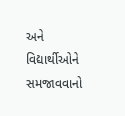અને વિદ્યાર્થીઓને સમજાવવાનો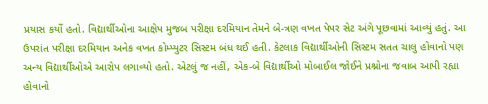પ્રયાસ કર્યો હતો. વિદ્યાર્થીઓના આક્ષેપ મુજબ પરીક્ષા દરમિયાન તેમને બે-ત્રણ વખત પેપર સેટ અંગે પૂછવામાં આવ્યું હતું. આ ઉપરાંત પરીક્ષા દરમિયાન અનેક વખત કોમ્પ્યુટર સિસ્ટમ બંધ થઈ હતી. કેટલાક વિદ્યાર્થીઓની સિસ્ટમ સતત ચાલુ હોવાનો પણ અન્ય વિદ્યાર્થીઓએ આરોપ લગાવ્યો હતો. એટલું જ નહીં, એક-બે વિદ્યાર્થીઓ મોબાઈલ જોઈને પ્રશ્નોના જવાબ આપી રહ્યા હોવાનો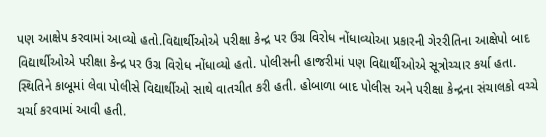પણ આક્ષેપ કરવામાં આવ્યો હતો.વિદ્યાર્થીઓએ પરીક્ષા કેન્દ્ર પર ઉગ્ર વિરોધ નોંધાવ્યોઆ પ્રકારની ગેરરીતિના આક્ષેપો બાદ વિદ્યાર્થીઓએ પરીક્ષા કેન્દ્ર પર ઉગ્ર વિરોધ નોંધાવ્યો હતો. પોલીસની હાજરીમાં પણ વિદ્યાર્થીઓએ સૂત્રોચ્ચાર કર્યા હતા. સ્થિતિને કાબૂમાં લેવા પોલીસે વિદ્યાર્થીઓ સાથે વાતચીત કરી હતી. હોબાળા બાદ પોલીસ અને પરીક્ષા કેન્દ્રના સંચાલકો વચ્ચે ચર્ચા કરવામાં આવી હતી.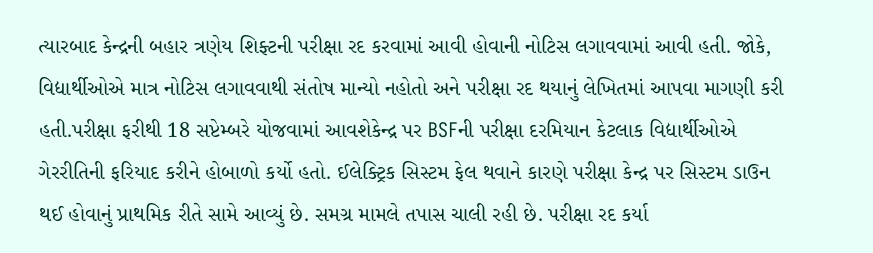ત્યારબાદ કેન્દ્રની બહાર ત્રણેય શિફ્ટની પરીક્ષા રદ કરવામાં આવી હોવાની નોટિસ લગાવવામાં આવી હતી. જોકે, વિદ્યાર્થીઓએ માત્ર નોટિસ લગાવવાથી સંતોષ માન્યો નહોતો અને પરીક્ષા રદ થયાનું લેખિતમાં આપવા માગણી કરી હતી.પરીક્ષા ફરીથી 18 સપ્ટેમ્બરે યોજવામાં આવશેકેન્દ્ર પર BSFની પરીક્ષા દરમિયાન કેટલાક વિદ્યાર્થીઓએ ગેરરીતિની ફરિયાદ કરીને હોબાળો કર્યો હતો. ઈલેક્ટ્રિક સિસ્ટમ ફેલ થવાને કારણે પરીક્ષા કેન્દ્ર પર સિસ્ટમ ડાઉન થઈ હોવાનું પ્રાથમિક રીતે સામે આવ્યું છે. સમગ્ર મામલે તપાસ ચાલી રહી છે. પરીક્ષા રદ કર્યા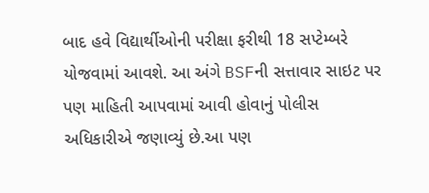બાદ હવે વિદ્યાર્થીઓની પરીક્ષા ફરીથી 18 સપ્ટેમ્બરે યોજવામાં આવશે. આ અંગે BSFની સત્તાવાર સાઇટ પર પણ માહિતી આપવામાં આવી હોવાનું પોલીસ અધિકારીએ જણાવ્યું છે.આ પણ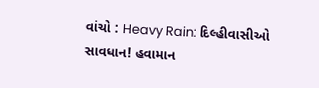વાંચો : Heavy Rain: દિલ્હીવાસીઓ સાવધાન! હવામાન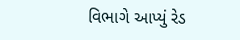વિભાગે આપ્યું રેડ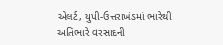એલર્ટ, યુપી-ઉત્તરાખંડમાં ભારેથી અતિભારે વરસાદની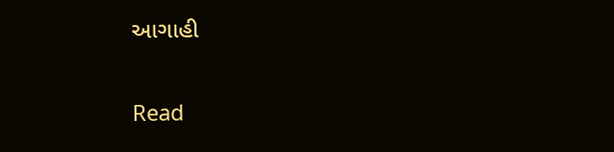આગાહી

Read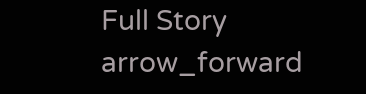Full Story arrow_forward